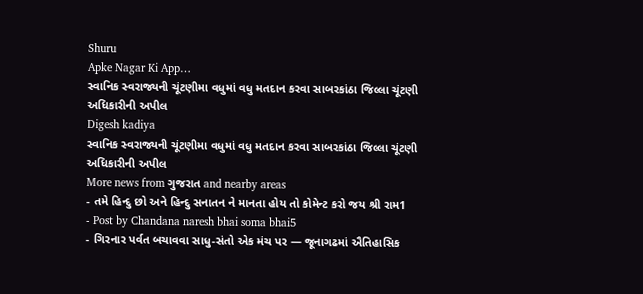Shuru
Apke Nagar Ki App…
સ્વાનિક સ્વરાજ્યની ચૂંટણીમા વધુમાં વધુ મતદાન કરવા સાબરકાંઠા જિલ્લા ચૂંટણી અધિકારીની અપીલ
Digesh kadiya
સ્વાનિક સ્વરાજ્યની ચૂંટણીમા વધુમાં વધુ મતદાન કરવા સાબરકાંઠા જિલ્લા ચૂંટણી અધિકારીની અપીલ
More news from ગુજરાત and nearby areas
- તમે હિન્દુ છો અને હિન્દુ સનાતન ને માનતા હોય તો કોમેન્ટ કરો જય શ્રી રામ1
- Post by Chandana naresh bhai soma bhai5
- ગિરનાર પર્વત બચાવવા સાધુ-સંતો એક મંચ પર — જૂનાગઢમાં ઐતિહાસિક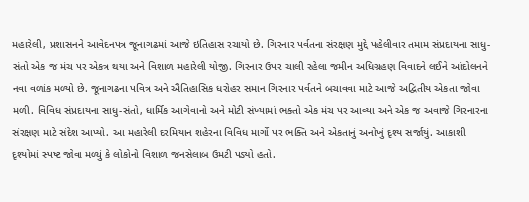મહારેલી, પ્રશાસનને આવેદનપત્ર જૂનાગઢમાં આજે ઇતિહાસ રચાયો છે. ગિરનાર પર્વતના સંરક્ષણ મુદ્દે પહેલીવાર તમામ સંપ્રદાયના સાધુ-સંતો એક જ મંચ પર એકત્ર થયા અને વિશાળ મહારેલી યોજી. ગિરનાર ઉપર ચાલી રહેલા જમીન અધિગ્રહણ વિવાદને લઈને આંદોલનને નવા વળાંક મળ્યો છે. જૂનાગઢના પવિત્ર અને ઐતિહાસિક ધરોહર સમાન ગિરનાર પર્વતને બચાવવા માટે આજે અદ્વિતીય એકતા જોવા મળી. વિવિધ સંપ્રદાયના સાધુ-સંતો, ધાર્મિક આગેવાનો અને મોટી સંખ્યામાં ભક્તો એક મંચ પર આવ્યા અને એક જ અવાજે ગિરનારના સંરક્ષણ માટે સંદેશ આપ્યો. આ મહારેલી દરમિયાન શહેરના વિવિધ માર્ગો પર ભક્તિ અને એકતાનું અનોખું દૃશ્ય સર્જાયું. આકાશી દૃશ્યોમાં સ્પષ્ટ જોવા મળ્યું કે લોકોનો વિશાળ જનસેલાબ ઉમટી પડ્યો હતો.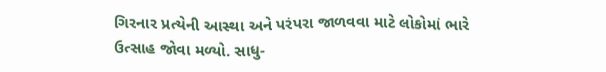ગિરનાર પ્રત્યેની આસ્થા અને પરંપરા જાળવવા માટે લોકોમાં ભારે ઉત્સાહ જોવા મળ્યો. સાધુ-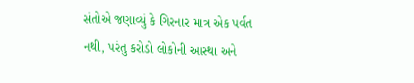સંતોએ જણાવ્યું કે ગિરનાર માત્ર એક પર્વત નથી, પરંતુ કરોડો લોકોની આસ્થા અને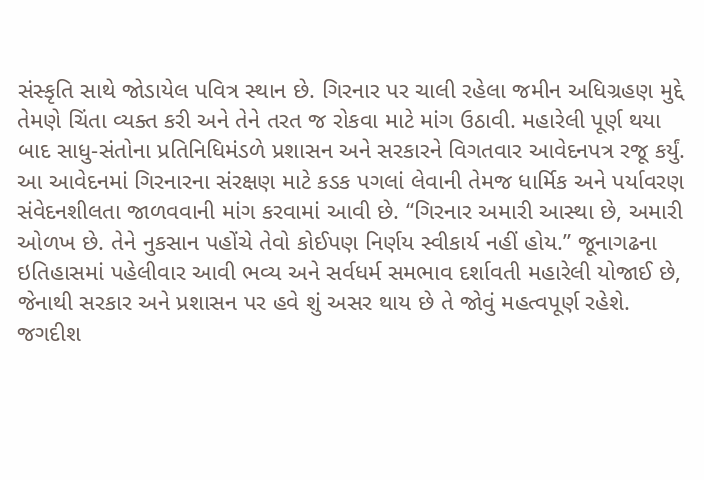સંસ્કૃતિ સાથે જોડાયેલ પવિત્ર સ્થાન છે. ગિરનાર પર ચાલી રહેલા જમીન અધિગ્રહણ મુદ્દે તેમણે ચિંતા વ્યક્ત કરી અને તેને તરત જ રોકવા માટે માંગ ઉઠાવી. મહારેલી પૂર્ણ થયા બાદ સાધુ-સંતોના પ્રતિનિધિમંડળે પ્રશાસન અને સરકારને વિગતવાર આવેદનપત્ર રજૂ કર્યું. આ આવેદનમાં ગિરનારના સંરક્ષણ માટે કડક પગલાં લેવાની તેમજ ધાર્મિક અને પર્યાવરણ સંવેદનશીલતા જાળવવાની માંગ કરવામાં આવી છે. “ગિરનાર અમારી આસ્થા છે, અમારી ઓળખ છે. તેને નુકસાન પહોંચે તેવો કોઈપણ નિર્ણય સ્વીકાર્ય નહીં હોય.” જૂનાગઢના ઇતિહાસમાં પહેલીવાર આવી ભવ્ય અને સર્વધર્મ સમભાવ દર્શાવતી મહારેલી યોજાઈ છે, જેનાથી સરકાર અને પ્રશાસન પર હવે શું અસર થાય છે તે જોવું મહત્વપૂર્ણ રહેશે. જગદીશ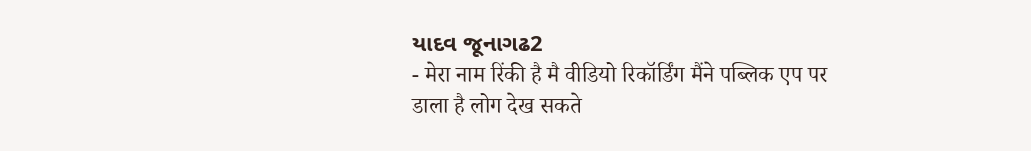યાદવ જૂનાગઢ2
- मेरा नाम रिंकी है मै वीडियो रिकॉर्डिंग मैंने पब्लिक एप पर डाला है लोग देख सकते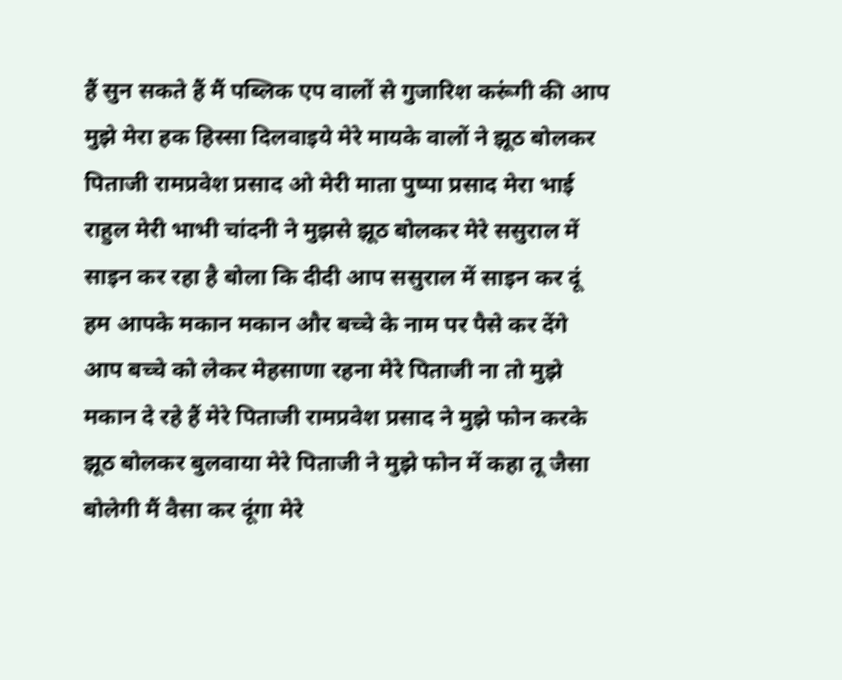हैं सुन सकते हैं मैं पब्लिक एप वालों से गुजारिश करूंगी की आप मुझे मेरा हक हिस्सा दिलवाइये मेरे मायके वालों ने झूठ बोलकर पिताजी रामप्रवेश प्रसाद ओ मेरी माता पुष्पा प्रसाद मेरा भाई राहुल मेरी भाभी चांदनी ने मुझसे झूठ बोलकर मेरे ससुराल में साइन कर रहा है बोला कि दीदी आप ससुराल में साइन कर दूं हम आपके मकान मकान और बच्चे के नाम पर पैसे कर देंगे आप बच्चे को लेकर मेहसाणा रहना मेरे पिताजी ना तो मुझे मकान दे रहे हैं मेरे पिताजी रामप्रवेश प्रसाद ने मुझे फोन करके झूठ बोलकर बुलवाया मेरे पिताजी ने मुझे फोन में कहा तू जैसा बोलेगी मैं वैसा कर दूंगा मेरे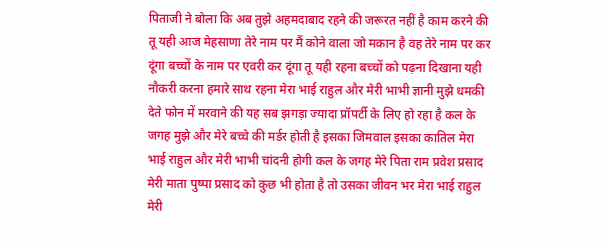पिताजी ने बोला कि अब तुझे अहमदाबाद रहने की जरूरत नहीं है काम करने की तू यही आज मेहसाणा तेरे नाम पर मैं कोने वाला जो मकान है वह तेरे नाम पर कर दूंगा बच्चों के नाम पर एवरी कर दूंगा तू यही रहना बच्चों को पढ़ना दिखाना यही नौकरी करना हमारे साथ रहना मेरा भाई राहुल और मेरी भाभी ज्ञानी मुझे धमकी देते फोन में मरवाने की यह सब झगड़ा ज्यादा प्रॉपर्टी के लिए हो रहा है कल के जगह मुझे और मेरे बच्चे की मर्डर होती है इसका जिमवाल इसका कातिल मेरा भाई राहुल और मेरी भाभी चांदनी होगी कल के जगह मेरे पिता राम प्रवेश प्रसाद मेरी माता पुष्पा प्रसाद को कुछ भी होता है तो उसका जीवन भर मेरा भाई राहुल मेरी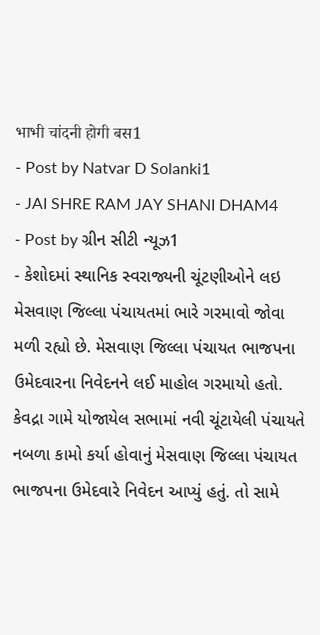भाभी चांदनी होगी बस1
- Post by Natvar D Solanki1
- JAI SHRE RAM JAY SHANI DHAM4
- Post by ગ્રીન સીટી ન્યૂઝ1
- કેશોદમાં સ્થાનિક સ્વરાજ્યની ચૂંટણીઓને લઇ મેસવાણ જિલ્લા પંચાયતમાં ભારે ગરમાવો જોવા મળી રહ્યો છે. મેસવાણ જિલ્લા પંચાયત ભાજપના ઉમેદવારના નિવેદનને લઈ માહોલ ગરમાયો હતો. કેવદ્રા ગામે યોજાયેલ સભામાં નવી ચૂંટાયેલી પંચાયતે નબળા કામો કર્યા હોવાનું મેસવાણ જિલ્લા પંચાયત ભાજપના ઉમેદવારે નિવેદન આપ્યું હતું. તો સામે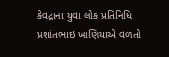કેવદ્રાના યુવા લોક પ્રતિનિધિ પ્રશાંતભાઇ ખાણિયાએ વળતો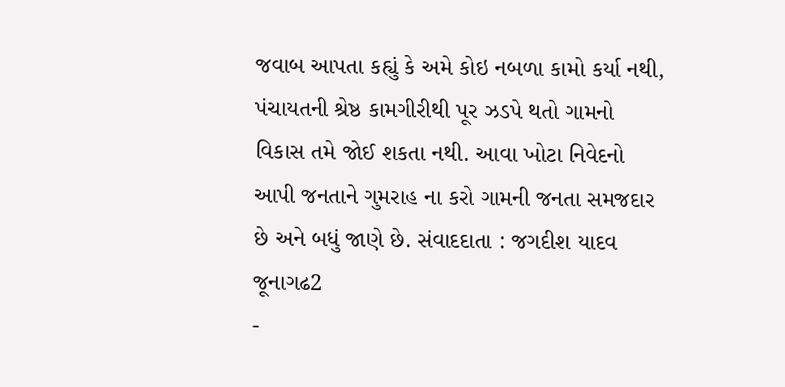જવાબ આપતા કહ્યું કે અમે કોઇ નબળા કામો કર્યા નથી, પંચાયતની શ્રેષ્ઠ કામગીરીથી પૂર ઝડપે થતો ગામનો વિકાસ તમે જોઈ શકતા નથી. આવા ખોટા નિવેદનો આપી જનતાને ગુમરાહ ના કરો ગામની જનતા સમજદાર છે અને બધું જાણે છે. સંવાદદાતા : જગદીશ યાદવ જૂનાગઢ2
-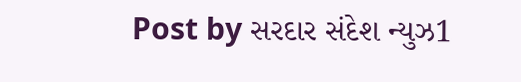Post by સરદાર સંદેશ ન્યુઝ1